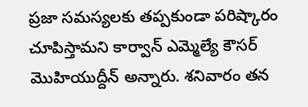ప్రజా సమస్యలకు తప్పకుండా పరిష్కారం చూపిస్తామని కార్వాన్ ఎమ్మెల్యే కౌసర్ మొహియుద్దీన్ అన్నారు. శనివారం తన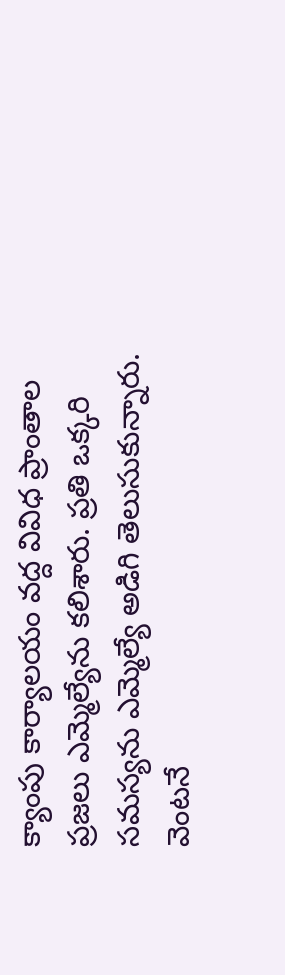క్యాంపు కార్యాలయం వద్ద వివిధ ప్రాంతాల ప్రజలు ఎమ్మెల్యేను కలిశారు. ప్రతి ఒక్కరి సమస్యను ఎమ్మెల్యే అడిగి తెలుసుకున్నారు. వెంటనే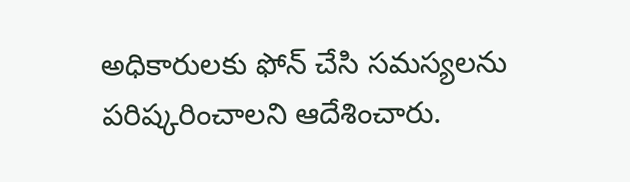అధికారులకు ఫోన్ చేసి సమస్యలను పరిష్కరించాలని ఆదేశించారు.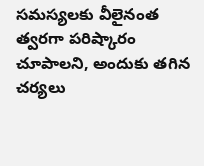సమస్యలకు వీలైనంత త్వరగా పరిష్కారం చూపాలని, అందుకు తగిన చర్యలు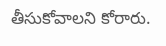తీసుకోవాలని కోరారు.